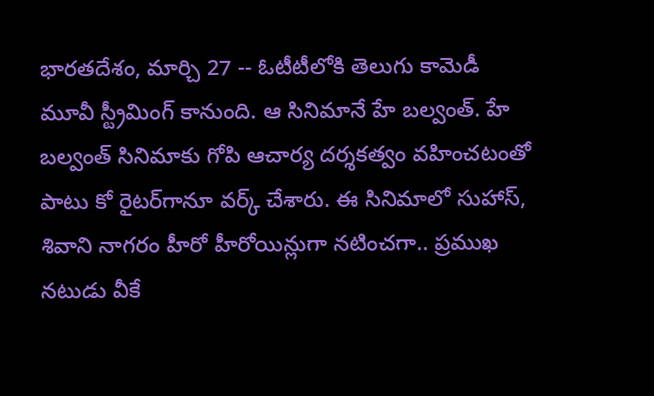భారతదేశం, మార్చి 27 -- ఓటీటీలోకి తెలుగు కామెడీ మూవీ స్ట్రీమింగ్ కానుంది. ఆ సినిమానే హే బల్వంత్. హే బల్వంత్ సినిమాకు గోపి ఆచార్య ద‌ర్శ‌క‌త్వం వ‌హించ‌టంతో పాటు కో రైట‌ర్‌గానూ వ‌ర్క్ చేశారు. ఈ సినిమాలో సుహాస్‌, శివాని నాగరం హీరో హీరోయిన్లుగా న‌టించగా.. ప్రముఖ నటుడు వీకే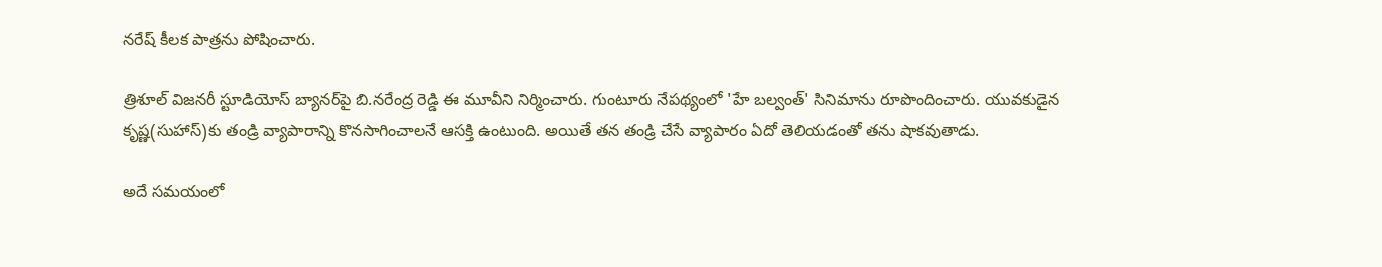నరేష్ కీల‌క పాత్ర‌ను పోషించారు.

త్రిశూల్ విజ‌న‌రీ స్టూడియోస్ బ్యాన‌ర్‌పై బి.న‌రేంద్ర రెడ్డి ఈ మూవీని నిర్మించారు. గుంటూరు నేప‌థ్యంలో 'హే బ‌ల్వంత్‌' సినిమాను రూపొందించారు. యువ‌కుడైన కృష్ణ‌(సుహాస్‌)కు తండ్రి వ్యాపారాన్ని కొన‌సాగించాల‌నే ఆస‌క్తి ఉంటుంది. అయితే త‌న తండ్రి చేసే వ్యాపారం ఏదో తెలియ‌డంతో త‌ను షాక‌వుతాడు.

అదే స‌మ‌యంలో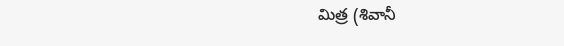మిత్ర‌ (శివానీ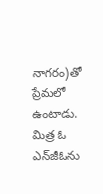నాగ‌రం)తో ప్రేమ‌లో ఉంటాడు. మిత్ర ఓ ఎన్‌జీఓను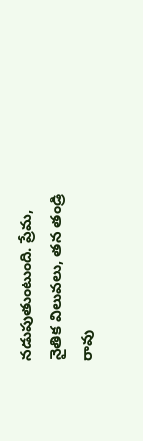న‌డుపుతుంటుంది. ప్రేమ, నైతిక విలువలు, తన తండ్రి రావు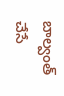బాల్వంత్ చేసే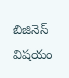బిజినెస్ విషయం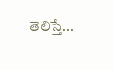తెలిస్తే...